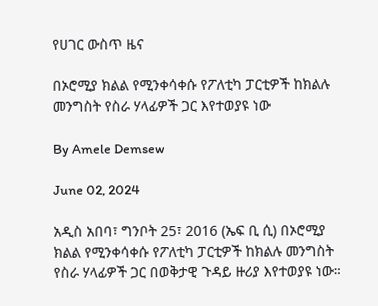የሀገር ውስጥ ዜና

በኦሮሚያ ክልል የሚንቀሳቀሱ የፖለቲካ ፓርቲዎች ከክልሉ መንግስት የስራ ሃላፊዎች ጋር እየተወያዩ ነው

By Amele Demsew

June 02, 2024

አዲስ አበባ፣ ግንቦት 25፣ 2016 (ኤፍ ቢ ሲ) በኦሮሚያ ክልል የሚንቀሳቀሱ የፖለቲካ ፓርቲዎች ከክልሉ መንግስት የስራ ሃላፊዎች ጋር በወቅታዊ ጉዳይ ዙሪያ እየተወያዩ ነው።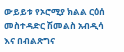ውይይቱ የኦሮሚያ ክልል ርዕሰ መስተዳድር ሽመልስ አብዲሳ እና በብልጽግና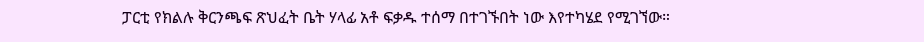ፓርቲ የክልሉ ቅርንጫፍ ጽህፈት ቤት ሃላፊ አቶ ፍቃዱ ተሰማ በተገኙበት ነው እየተካሄደ የሚገኘው።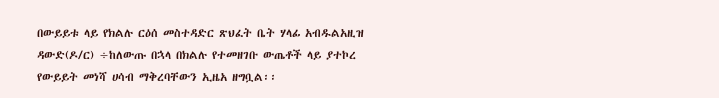በውይይቱ ላይ የክልሉ ርዕሰ መስተዳድር ጽህፈት ቤት ሃላፊ አብዱልአዚዝ ዳውድ(ዶ/ር) ÷ከለውጡ በኋላ በክልሉ የተመዘገቡ ውጤቶች ላይ ያተኮረ የውይይት መነሻ ሀሳብ ማቅረባቸውን ኢዜአ ዘግቧል፡፡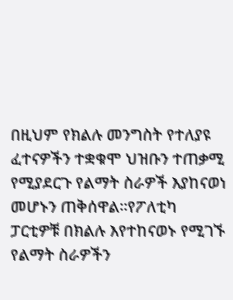በዚህም የክልሉ መንግስት የተለያዩ ፈተናዎችን ተቋቁሞ ህዝቡን ተጠቃሚ የሚያደርጉ የልማት ስራዎች እያከናወነ መሆኑን ጠቅሰዋል።የፖለቲካ ፓርቲዎቹ በክልሉ እየተከናወኑ የሚገኙ የልማት ስራዎችን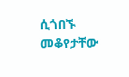ሲጎበኙ መቆየታቸው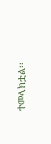ተመላክቷል፡፡